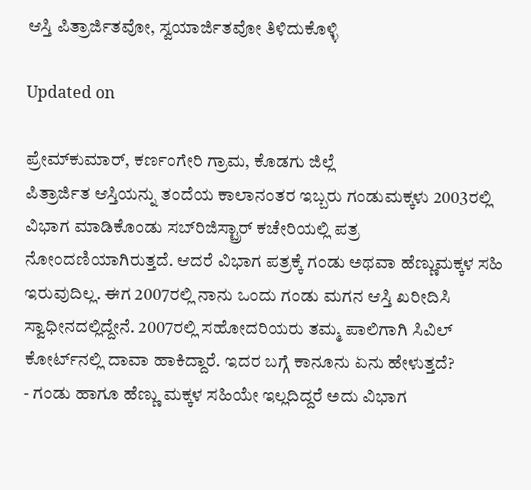ಆಸ್ತಿ ಪಿತ್ರಾರ್ಜಿತವೋ, ಸ್ವಯಾರ್ಜಿತವೋ ತಿಳಿದುಕೊಳ್ಳಿ

Updated on

ಪ್ರೇಮ್‌ಕುಮಾರ್, ಕರ್ಣಂಗೇರಿ ಗ್ರಾಮ, ಕೊಡಗು ಜಿಲ್ಲೆ
ಪಿತ್ರಾರ್ಜಿತ ಆಸ್ತಿಯನ್ನು ತಂದೆಯ ಕಾಲಾನಂತರ ಇಬ್ಬರು ಗಂಡುಮಕ್ಕಳು 2003ರಲ್ಲಿ ವಿಭಾಗ ಮಾಡಿಕೊಂಡು ಸಬ್‌ರಿಜಿಸ್ಟ್ರಾರ್ ಕಚೇರಿಯಲ್ಲಿ ಪತ್ರ ನೋಂದಣಿಯಾಗಿರುತ್ತದೆ. ಆದರೆ ವಿಭಾಗ ಪತ್ರಕ್ಕೆ ಗಂಡು ಅಥವಾ ಹೆಣ್ಣುಮಕ್ಕಳ ಸಹಿ ಇರುವುದಿಲ್ಲ. ಈಗ 2007ರಲ್ಲಿ ನಾನು ಒಂದು ಗಂಡು ಮಗನ ಆಸ್ತಿ ಖರೀದಿಸಿ ಸ್ವಾಧೀನದಲ್ಲಿದ್ದೇನೆ. 2007ರಲ್ಲಿ ಸಹೋದರಿಯರು ತಮ್ಮ ಪಾಲಿಗಾಗಿ ಸಿವಿಲ್ ಕೋರ್ಟ್‌ನಲ್ಲಿ ದಾವಾ ಹಾಕಿದ್ದಾರೆ. ಇದರ ಬಗ್ಗೆ ಕಾನೂನು ಏನು ಹೇಳುತ್ತದೆ?
- ಗಂಡು ಹಾಗೂ ಹೆಣ್ಣು ಮಕ್ಕಳ ಸಹಿಯೇ ಇಲ್ಲದಿದ್ದರೆ ಅದು ವಿಭಾಗ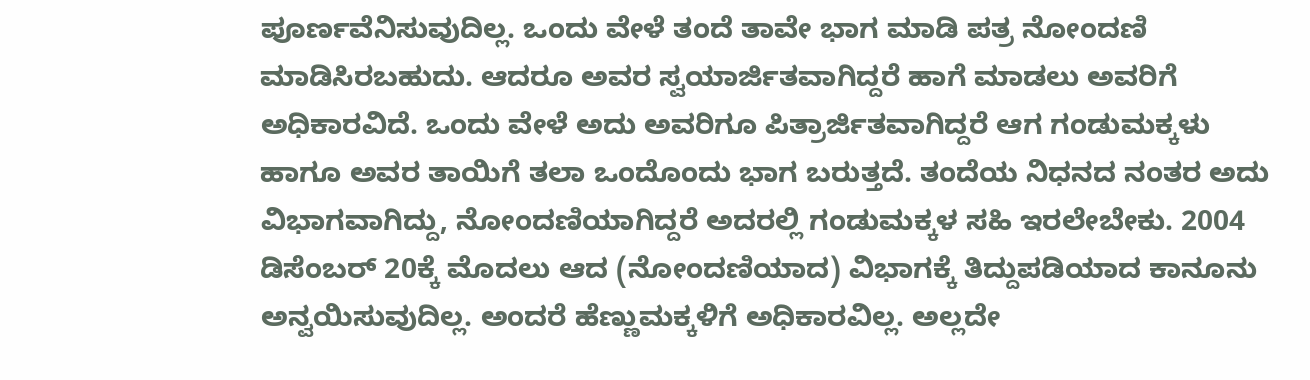ಪೂರ್ಣವೆನಿಸುವುದಿಲ್ಲ. ಒಂದು ವೇಳೆ ತಂದೆ ತಾವೇ ಭಾಗ ಮಾಡಿ ಪತ್ರ ನೋಂದಣಿ ಮಾಡಿಸಿರಬಹುದು. ಆದರೂ ಅವರ ಸ್ವಯಾರ್ಜಿತವಾಗಿದ್ದರೆ ಹಾಗೆ ಮಾಡಲು ಅವರಿಗೆ ಅಧಿಕಾರವಿದೆ. ಒಂದು ವೇಳೆ ಅದು ಅವರಿಗೂ ಪಿತ್ರಾರ್ಜಿತವಾಗಿದ್ದರೆ ಆಗ ಗಂಡುಮಕ್ಕಳು ಹಾಗೂ ಅವರ ತಾಯಿಗೆ ತಲಾ ಒಂದೊಂದು ಭಾಗ ಬರುತ್ತದೆ. ತಂದೆಯ ನಿಧನದ ನಂತರ ಅದು ವಿಭಾಗವಾಗಿದ್ದು, ನೋಂದಣಿಯಾಗಿದ್ದರೆ ಅದರಲ್ಲಿ ಗಂಡುಮಕ್ಕಳ ಸಹಿ ಇರಲೇಬೇಕು. 2004 ಡಿಸೆಂಬರ್ 20ಕ್ಕೆ ಮೊದಲು ಆದ (ನೋಂದಣಿಯಾದ) ವಿಭಾಗಕ್ಕೆ ತಿದ್ದುಪಡಿಯಾದ ಕಾನೂನು ಅನ್ವಯಿಸುವುದಿಲ್ಲ. ಅಂದರೆ ಹೆಣ್ಣುಮಕ್ಕಳಿಗೆ ಅಧಿಕಾರವಿಲ್ಲ. ಅಲ್ಲದೇ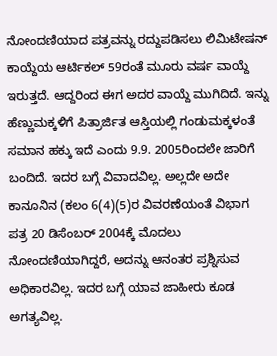ನೋಂದಣಿಯಾದ ಪತ್ರವನ್ನು ರದ್ದುಪಡಿಸಲು ಲಿಮಿಟೇಷನ್ ಕಾಯ್ದೆಯ ಆರ್ಟಿಕಲ್ 59ರಂತೆ ಮೂರು ವರ್ಷ ವಾಯ್ದೆ ಇರುತ್ತದೆ. ಆದ್ದರಿಂದ ಈಗ ಅದರ ವಾಯ್ದೆ ಮುಗಿದಿದೆ. ಇನ್ನು ಹೆಣ್ಣುಮಕ್ಕಳಿಗೆ ಪಿತ್ರಾರ್ಜಿತ ಆಸ್ತಿಯಲ್ಲಿ ಗಂಡುಮಕ್ಕಳಂತೆ ಸಮಾನ ಹಕ್ಕು ಇದೆ ಎಂದು 9.9. 2005ರಿಂದಲೇ ಜಾರಿಗೆ ಬಂದಿದೆ. ಇದರ ಬಗ್ಗೆ ವಿವಾದವಿಲ್ಲ. ಅಲ್ಲದೇ ಅದೇ ಕಾನೂನಿನ (ಕಲಂ 6(4)(5)ರ ವಿವರಣೆಯಂತೆ ವಿಭಾಗ ಪತ್ರ 20 ಡಿಸೆಂಬರ್ 2004ಕ್ಕೆ ಮೊದಲು ನೋಂದಣಿಯಾಗಿದ್ದರೆ, ಅದನ್ನು ಆನಂತರ ಪ್ರಶ್ನಿಸುವ ಅಧಿಕಾರವಿಲ್ಲ. ಇದರ ಬಗ್ಗೆ ಯಾವ ಜಾಹೀರು ಕೂಡ ಅಗತ್ಯವಿಲ್ಲ.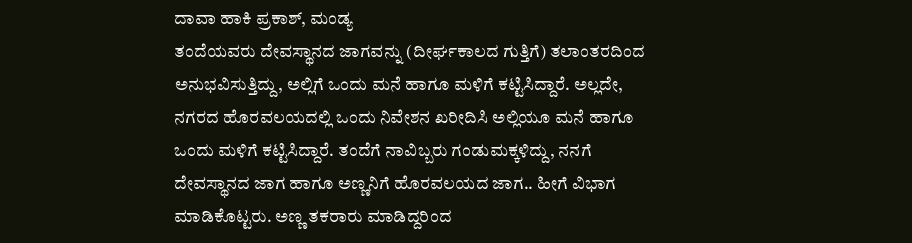ದಾವಾ ಹಾಕಿ ಪ್ರಕಾಶ್, ಮಂಡ್ಯ
ತಂದೆಯವರು ದೇವಸ್ಥಾನದ ಜಾಗವನ್ನು (ದೀರ್ಘಕಾಲದ ಗುತ್ತಿಗೆ) ತಲಾಂತರದಿಂದ ಅನುಭವಿಸುತ್ತಿದ್ದು, ಅಲ್ಲಿಗೆ ಒಂದು ಮನೆ ಹಾಗೂ ಮಳಿಗೆ ಕಟ್ಟಿಸಿದ್ದಾರೆ. ಅಲ್ಲದೇ, ನಗರದ ಹೊರವಲಯದಲ್ಲಿ ಒಂದು ನಿವೇಶನ ಖರೀದಿಸಿ ಅಲ್ಲಿಯೂ ಮನೆ ಹಾಗೂ ಒಂದು ಮಳಿಗೆ ಕಟ್ಟಿಸಿದ್ದಾರೆ. ತಂದೆಗೆ ನಾವಿಬ್ಬರು ಗಂಡುಮಕ್ಕಳಿದ್ದು, ನನಗೆ ದೇವಸ್ಥಾನದ ಜಾಗ ಹಾಗೂ ಅಣ್ಣನಿಗೆ ಹೊರವಲಯದ ಜಾಗ.. ಹೀಗೆ ವಿಭಾಗ ಮಾಡಿಕೊಟ್ಟರು. ಅಣ್ಣ ತಕರಾರು ಮಾಡಿದ್ದರಿಂದ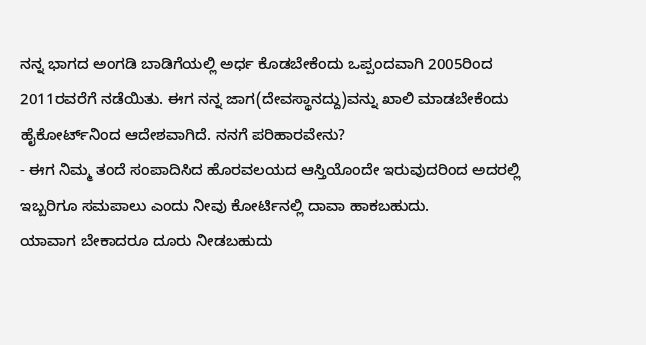ನನ್ನ ಭಾಗದ ಅಂಗಡಿ ಬಾಡಿಗೆಯಲ್ಲಿ ಅರ್ಧ ಕೊಡಬೇಕೆಂದು ಒಪ್ಪಂದವಾಗಿ 2005ರಿಂದ 2011ರವರೆಗೆ ನಡೆಯಿತು. ಈಗ ನನ್ನ ಜಾಗ(ದೇವಸ್ಥಾನದ್ದು)ವನ್ನು ಖಾಲಿ ಮಾಡಬೇಕೆಂದು ಹೈಕೋರ್ಟ್‌ನಿಂದ ಆದೇಶವಾಗಿದೆ. ನನಗೆ ಪರಿಹಾರವೇನು?
- ಈಗ ನಿಮ್ಮ ತಂದೆ ಸಂಪಾದಿಸಿದ ಹೊರವಲಯದ ಆಸ್ತಿಯೊಂದೇ ಇರುವುದರಿಂದ ಅದರಲ್ಲಿ ಇಬ್ಬರಿಗೂ ಸಮಪಾಲು ಎಂದು ನೀವು ಕೋರ್ಟಿನಲ್ಲಿ ದಾವಾ ಹಾಕಬಹುದು.
ಯಾವಾಗ ಬೇಕಾದರೂ ದೂರು ನೀಡಬಹುದು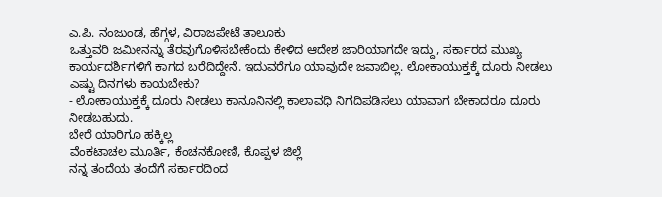ಎ.ಪಿ. ನಂಜುಂಡ, ಹೆಗ್ಗಳ, ವಿರಾಜಪೇಟೆ ತಾಲೂಕು
ಒತ್ತುವರಿ ಜಮೀನನ್ನು ತೆರವುಗೊಳಿಸಬೇಕೆಂದು ಕೇಳಿದ ಆದೇಶ ಜಾರಿಯಾಗದೇ ಇದ್ದು, ಸರ್ಕಾರದ ಮುಖ್ಯ ಕಾರ್ಯದರ್ಶಿಗಳಿಗೆ ಕಾಗದ ಬರೆದಿದ್ದೇನೆ. ಇದುವರೆಗೂ ಯಾವುದೇ ಜವಾಬಿಲ್ಲ. ಲೋಕಾಯುಕ್ತಕ್ಕೆ ದೂರು ನೀಡಲು ಎಷ್ಟು ದಿನಗಳು ಕಾಯಬೇಕು?
- ಲೋಕಾಯುಕ್ತಕ್ಕೆ ದೂರು ನೀಡಲು ಕಾನೂನಿನಲ್ಲಿ ಕಾಲಾವಧಿ ನಿಗದಿಪಡಿಸಲು ಯಾವಾಗ ಬೇಕಾದರೂ ದೂರು ನೀಡಬಹುದು.
ಬೇರೆ ಯಾರಿಗೂ ಹಕ್ಕಿಲ್ಲ
ವೆಂಕಟಾಚಲ ಮೂರ್ತಿ, ಕೆಂಚನಕೋಣಿ, ಕೊಪ್ಪಳ ಜಿಲ್ಲೆ
ನನ್ನ ತಂದೆಯ ತಂದೆಗೆ ಸರ್ಕಾರದಿಂದ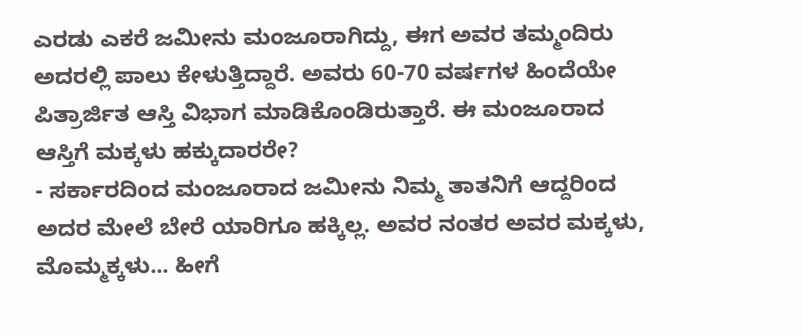ಎರಡು ಎಕರೆ ಜಮೀನು ಮಂಜೂರಾಗಿದ್ದು, ಈಗ ಅವರ ತಮ್ಮಂದಿರು ಅದರಲ್ಲಿ ಪಾಲು ಕೇಳುತ್ತಿದ್ದಾರೆ. ಅವರು 60-70 ವರ್ಷಗಳ ಹಿಂದೆಯೇ ಪಿತ್ರಾರ್ಜಿತ ಆಸ್ತಿ ವಿಭಾಗ ಮಾಡಿಕೊಂಡಿರುತ್ತಾರೆ. ಈ ಮಂಜೂರಾದ ಆಸ್ತಿಗೆ ಮಕ್ಕಳು ಹಕ್ಕುದಾರರೇ?
- ಸರ್ಕಾರದಿಂದ ಮಂಜೂರಾದ ಜಮೀನು ನಿಮ್ಮ ತಾತನಿಗೆ ಆದ್ದರಿಂದ ಅದರ ಮೇಲೆ ಬೇರೆ ಯಾರಿಗೂ ಹಕ್ಕಿಲ್ಲ. ಅವರ ನಂತರ ಅವರ ಮಕ್ಕಳು, ಮೊಮ್ಮಕ್ಕಳು... ಹೀಗೆ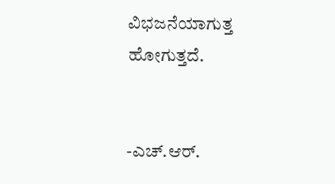ವಿಭಜನೆಯಾಗುತ್ತ ಹೋಗುತ್ತದೆ.


-ಎಚ್.ಆರ್.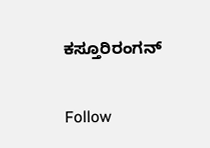ಕಸ್ತೂರಿರಂಗನ್

Follow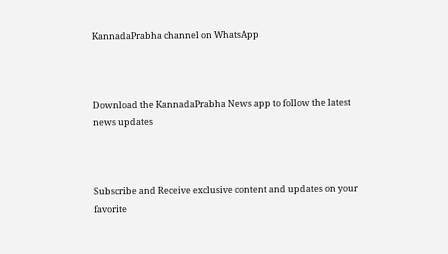KannadaPrabha channel on WhatsApp



Download the KannadaPrabha News app to follow the latest news updates



Subscribe and Receive exclusive content and updates on your favorite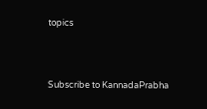topics



Subscribe to KannadaPrabha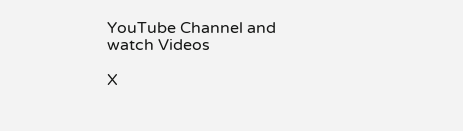YouTube Channel and watch Videos

X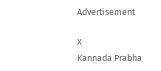Advertisement

X
Kannada Prabha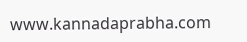www.kannadaprabha.com